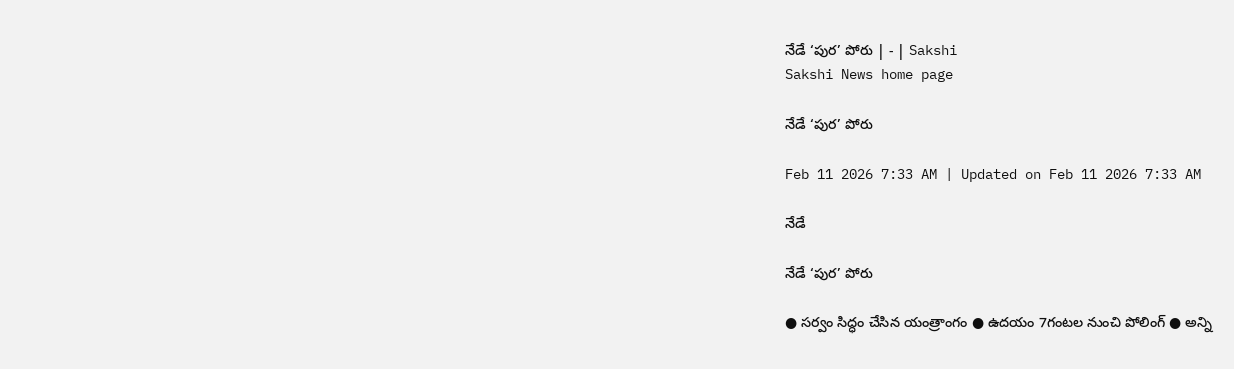నేడే ‘పుర’ పోరు | - | Sakshi
Sakshi News home page

నేడే ‘పుర’ పోరు

Feb 11 2026 7:33 AM | Updated on Feb 11 2026 7:33 AM

నేడే

నేడే ‘పుర’ పోరు

● సర్వం సిద్ధం చేసిన యంత్రాంగం ● ఉదయం 7గంటల నుంచి పోలింగ్‌ ● అన్ని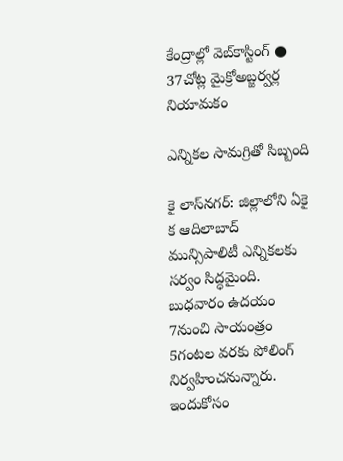కేంద్రాల్లో వెబ్‌కాస్టింగ్‌ ● 37చోట్ల మైక్రోఅబ్జర్వర్ల నియామకం

ఎన్నికల సామగ్రితో సిబ్బంది

కై లాస్‌నగర్‌: జిల్లాలోని ఏకై క ఆదిలాబాద్‌ మున్సిపాలిటీ ఎన్నికలకు సర్వం సిద్ధమైంది. బుధవారం ఉదయం 7నుంచి సాయంత్రం 5గంటల వరకు పోలింగ్‌ నిర్వహించనున్నారు. ఇందుకోసం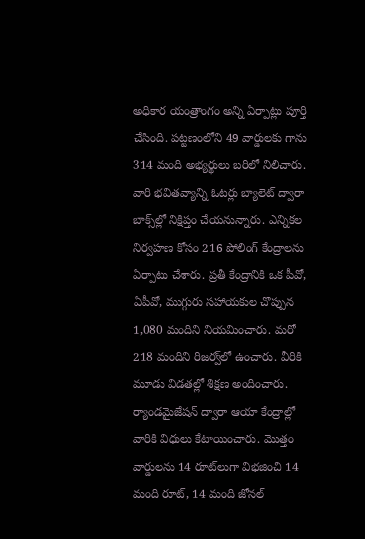అధికార యంత్రాంగం అన్ని ఏర్పాట్లు పూర్తి చేసింది. పట్టణంలోని 49 వార్డులకు గాను 314 మంది అభ్యర్థులు బరిలో నిలిచారు. వారి భవితవ్యాన్ని ఓటర్లు బ్యాలెట్‌ ద్వారా బాక్స్‌ల్లో నిక్షిప్తం చేయనున్నారు. ఎన్నికల నిర్వహణ కోసం 216 పోలింగ్‌ కేంద్రాలను ఏర్పాటు చేశారు. ప్రతీ కేంద్రానికి ఒక పీవో, ఏపీవో, ముగ్గురు సహాయకుల చొప్పున 1,080 మందిని నియమించారు. మరో 218 మందిని రిజర్వ్‌లో ఉంచారు. వీరికి మూడు విడతల్లో శిక్షణ అందించారు. ర్యాండమైజేషన్‌ ద్వారా ఆయా కేంద్రాల్లో వారికి విధులు కేటాయించారు. మొత్తం వార్డులను 14 రూట్‌లుగా విభజించి 14 మంది రూట్‌, 14 మంది జోనల్‌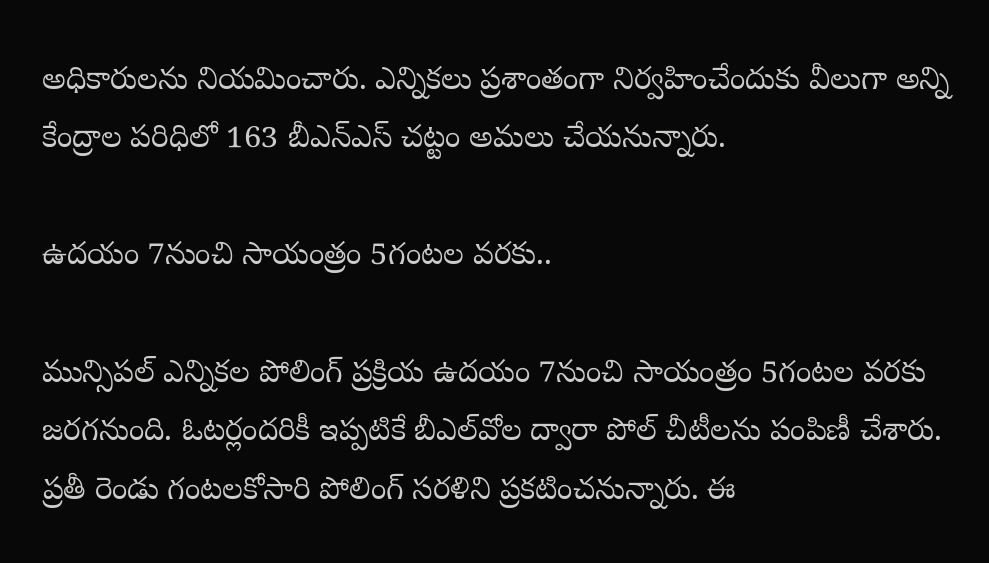అధికారులను నియమించారు. ఎన్నికలు ప్రశాంతంగా నిర్వహించేందుకు వీలుగా అన్ని కేంద్రాల పరిధిలో 163 బీఎన్‌ఎస్‌ చట్టం అమలు చేయనున్నారు.

ఉదయం 7నుంచి సాయంత్రం 5గంటల వరకు..

మున్సిపల్‌ ఎన్నికల పోలింగ్‌ ప్రక్రియ ఉదయం 7నుంచి సాయంత్రం 5గంటల వరకు జరగనుంది. ఓటర్లందరికీ ఇప్పటికే బీఎల్‌వోల ద్వారా పోల్‌ చీటీలను పంపిణీ చేశారు. ప్రతీ రెండు గంటలకోసారి పోలింగ్‌ సరళిని ప్రకటించనున్నారు. ఈ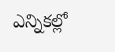ఎన్నికల్లో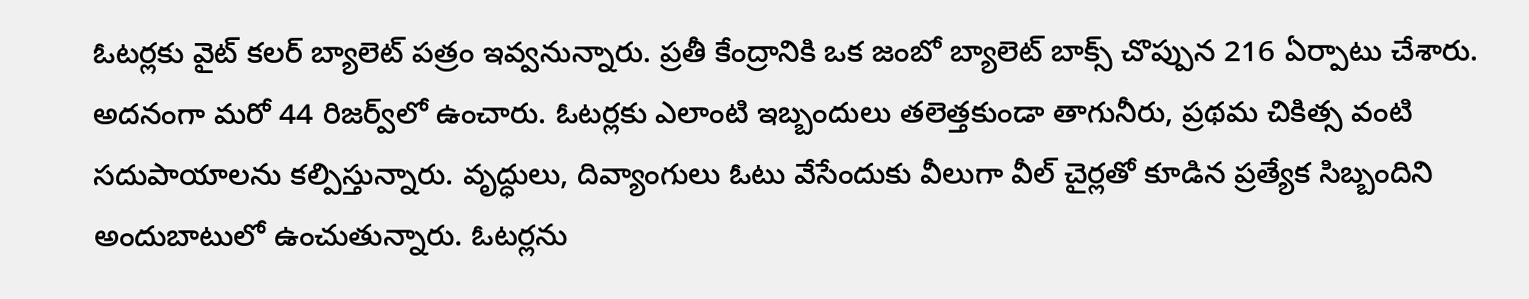ఓటర్లకు వైట్‌ కలర్‌ బ్యాలెట్‌ పత్రం ఇవ్వనున్నారు. ప్రతీ కేంద్రానికి ఒక జంబో బ్యాలెట్‌ బాక్స్‌ చొప్పున 216 ఏర్పాటు చేశారు. అదనంగా మరో 44 రిజర్వ్‌లో ఉంచారు. ఓటర్లకు ఎలాంటి ఇబ్బందులు తలెత్తకుండా తాగునీరు, ప్రథమ చికిత్స వంటి సదుపాయాలను కల్పిస్తున్నారు. వృద్ధులు, దివ్యాంగులు ఓటు వేసేందుకు వీలుగా వీల్‌ చైర్లతో కూడిన ప్రత్యేక సిబ్బందిని అందుబాటులో ఉంచుతున్నారు. ఓటర్లను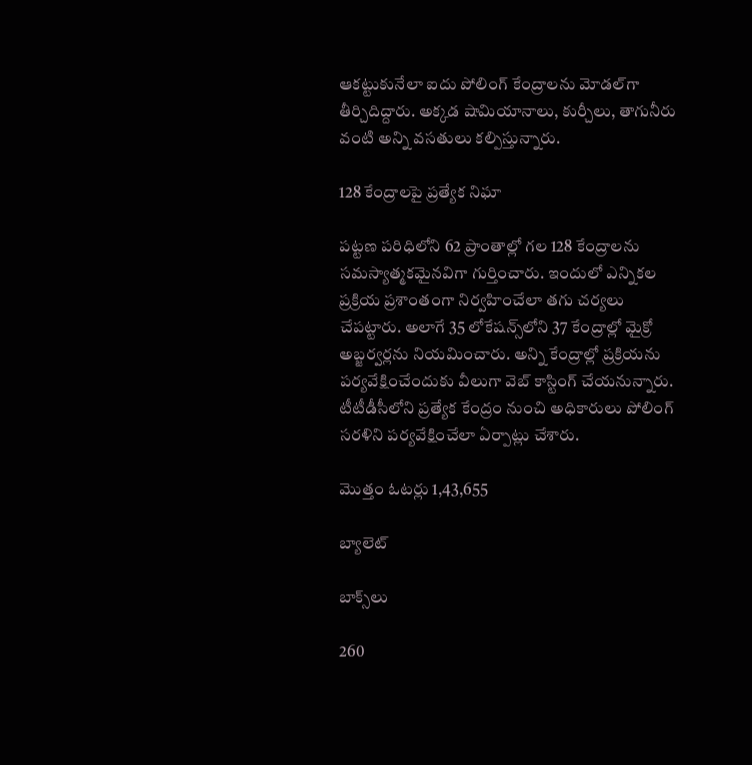ఆకట్టుకునేలా ఐదు పోలింగ్‌ కేంద్రాలను మోడల్‌గా తీర్చిదిద్దారు. అక్కడ షామియానాలు, కుర్చీలు, తాగునీరు వంటి అన్ని వసతులు కల్పిస్తున్నారు.

128 కేంద్రాలపై ప్రత్యేక నిఘా

పట్టణ పరిధిలోని 62 ప్రాంతాల్లో గల 128 కేంద్రాలను సమస్యాత్మకమైనవిగా గుర్తించారు. ఇందులో ఎన్నికల ప్రక్రియ ప్రశాంతంగా నిర్వహించేలా తగు చర్యలు చేపట్టారు. అలాగే 35 లోకేషన్స్‌లోని 37 కేంద్రాల్లో మైక్రో అబ్జర్వర్లను నియమించారు. అన్ని కేంద్రాల్లో ప్రక్రియను పర్యవేక్షించేందుకు వీలుగా వెబ్‌ కాస్టింగ్‌ చేయనున్నారు. టీటీడీసీలోని ప్రత్యేక కేంద్రం నుంచి అధికారులు పోలింగ్‌ సరళిని పర్యవేక్షించేలా ఏర్పాట్లు చేశారు.

మొత్తం ఓటర్లు 1,43,655

బ్యాలెట్‌

బాక్స్‌లు

260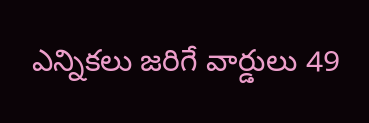ఎన్నికలు జరిగే వార్డులు 49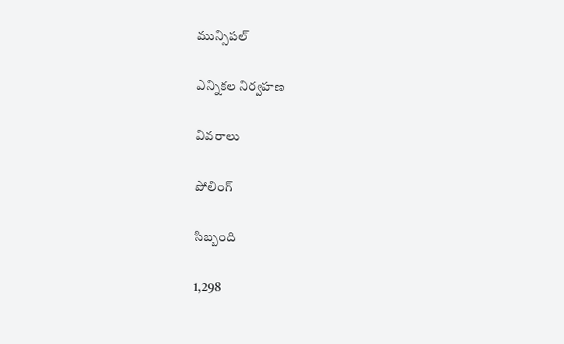మున్సిపల్‌

ఎన్నికల నిర్వహణ

వివరాలు

పోలింగ్‌

సిబ్బంది

1,298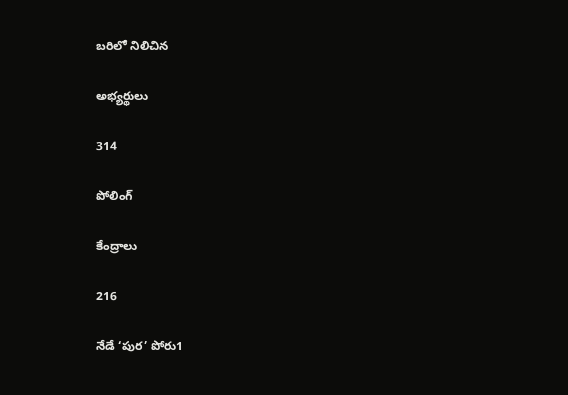బరిలో నిలిచిన

అభ్యర్థులు

314

పోలింగ్‌

కేంద్రాలు

216

నేడే ‘పుర’ పోరు1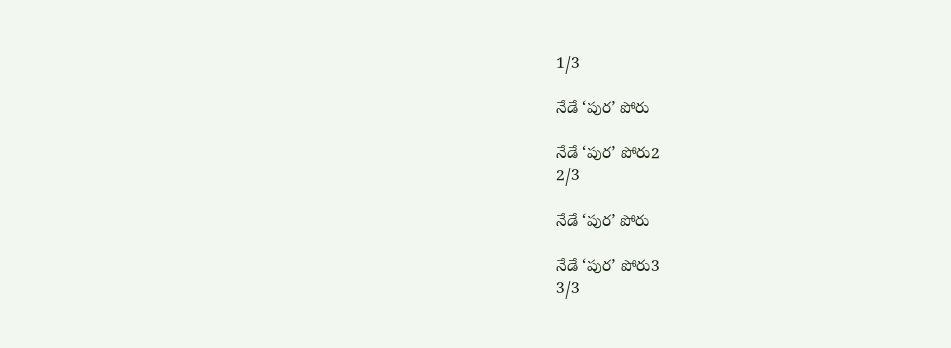1/3

నేడే ‘పుర’ పోరు

నేడే ‘పుర’ పోరు2
2/3

నేడే ‘పుర’ పోరు

నేడే ‘పుర’ పోరు3
3/3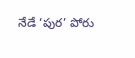నేడే ‘పుర’ పోరు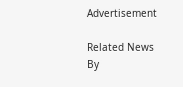Advertisement

Related News By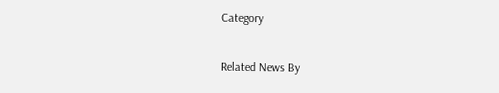Category

Related News By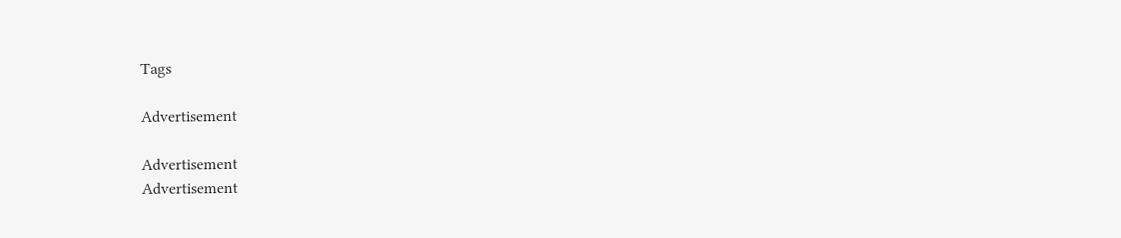Tags

Advertisement

Advertisement
Advertisement